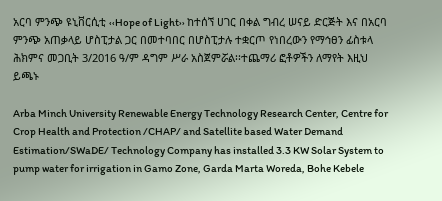አርባ ምንጭ ዩኒቨርሲቲ ‹‹Hope of Light›› ከተሰኘ ሀገር በቀል ግብረ ሠናይ ድርጅት እና በአርባ ምንጭ አጠቃላይ ሆስፒታል ጋር በመተባበር በሆስፒታሉ ተቋርጦ የነበረውን የማኅፀን ፊስቱላ ሕክምና መጋቢት 3/2016 ዓ/ም ዳግም ሥራ አስጀምሯል፡፡ተጨማሪ ፎቶዎችን ለማየት እዚህ ይጫኑ

Arba Minch University Renewable Energy Technology Research Center, Centre for Crop Health and Protection /CHAP/ and Satellite based Water Demand Estimation/SWaDE/ Technology Company has installed 3.3 KW Solar System to pump water for irrigation in Gamo Zone, Garda Marta Woreda, Bohe Kebele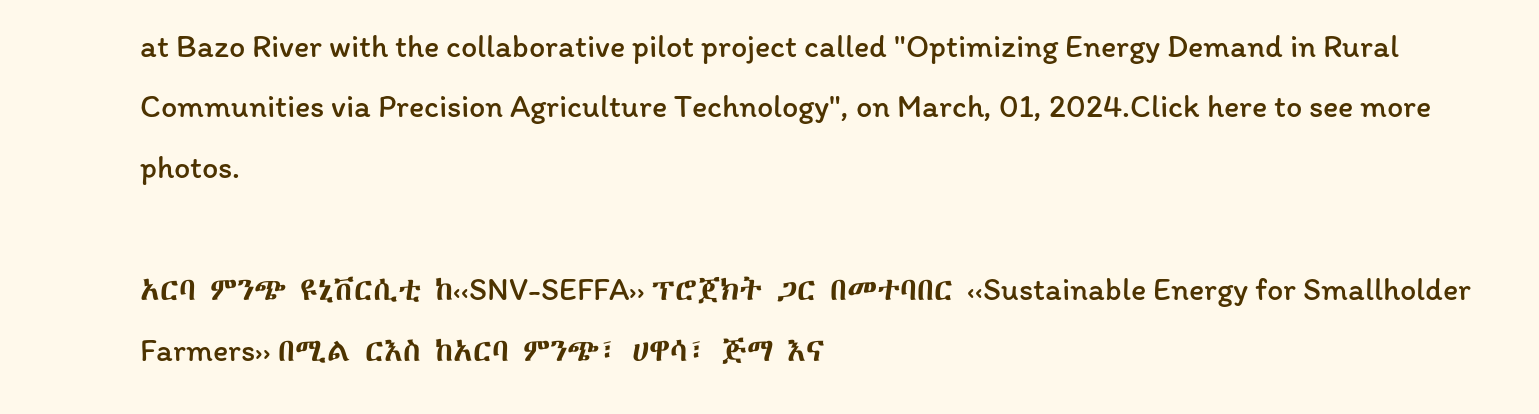at Bazo River with the collaborative pilot project called "Optimizing Energy Demand in Rural Communities via Precision Agriculture Technology", on March, 01, 2024.Click here to see more photos.

አርባ ምንጭ ዩኒቨርሲቲ ከ‹‹SNV-SEFFA›› ፕሮጀክት ጋር በመተባበር ‹‹Sustainable Energy for Smallholder Farmers›› በሚል ርእስ ከአርባ ምንጭ፣ ሀዋሳ፣ ጅማ እና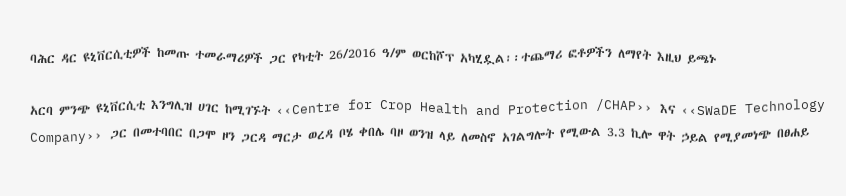ባሕር ዳር ዩኒቨርሲቲዎች ከመጡ ተመራማሪዎች ጋር የካቲት 26/2016 ዓ/ም ወርከሾፕ አካሂዷል፡፡ተጨማሪ ፎቶዎችን ለማየት እዚህ ይጫኑ

አርባ ምንጭ ዩኒቨርሲቲ እንግሊዝ ሀገር ከሚገኙት ‹‹Centre for Crop Health and Protection /CHAP›› እና ‹‹SWaDE Technology Company›› ጋር በመተባበር በጋሞ ዞን ጋርዳ ማርታ ወረዳ ቦሄ ቀበሌ ባዞ ወንዝ ላይ ለመስኖ አገልግሎት የሚውል 3.3 ኪሎ ዋት ኃይል የሚያመነጭ በፀሐይ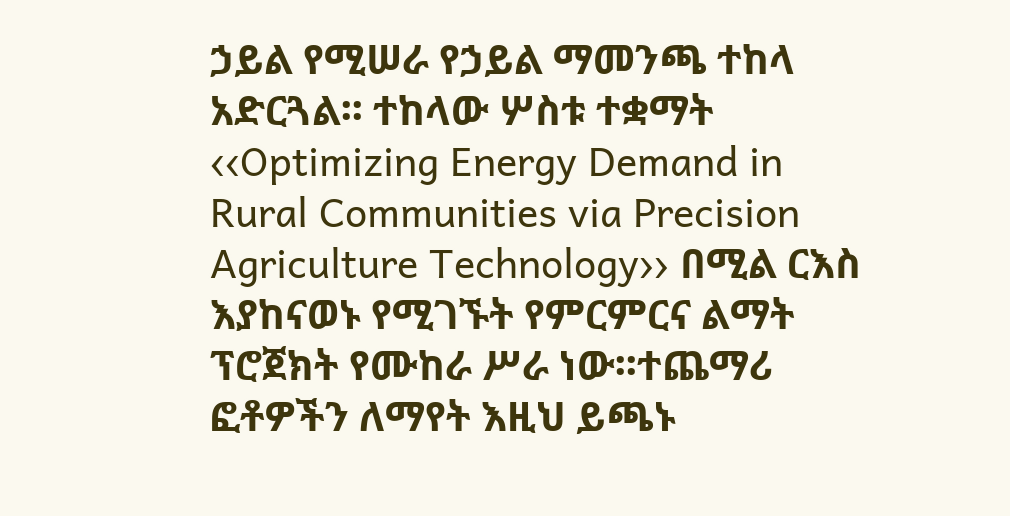ኃይል የሚሠራ የኃይል ማመንጫ ተከላ አድርጓል፡፡ ተከላው ሦስቱ ተቋማት ‹‹Optimizing Energy Demand in Rural Communities via Precision Agriculture Technology›› በሚል ርእስ እያከናወኑ የሚገኙት የምርምርና ልማት ፕሮጀክት የሙከራ ሥራ ነው፡፡ተጨማሪ ፎቶዎችን ለማየት እዚህ ይጫኑ